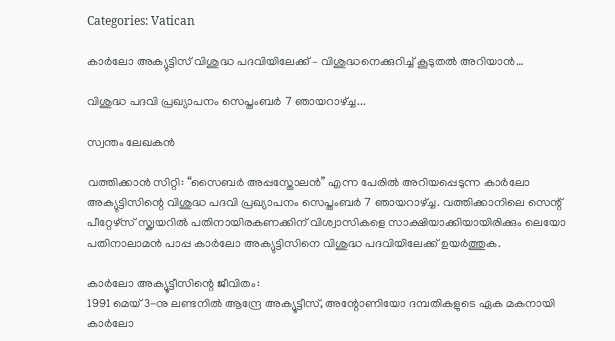Categories: Vatican

കാർലോ അക്യുട്ടിസ് വിശുദ്ധ പദവിയിലേക്ക് – വിശുദ്ധനെക്കുറിച്ച് കൂടുതൽ അറിയാൻ…

വിശുദ്ധ പദവി പ്രഖ്യാപനം സെപ്തംബർ 7 ഞായറാഴ്ച്ച...

സ്വന്തം ലേഖകൻ

വത്തിക്കാന്‍ സിറ്റി: “സൈബര്‍ അപ്പസ്തോലന്‍” എന്ന പേരില്‍ അറിയപ്പെടുന്ന കാര്‍ലോ അക്യുട്ടിസിന്റെ വിശുദ്ധ പദവി പ്രഖ്യാപനം സെപ്തംബർ 7 ഞായറാഴ്ച്ച. വത്തിക്കാനിലെ സെന്റ് പീറ്റേഴ്സ് സ്ക്വയറില്‍ പതിനായിരകണക്കിന് വിശ്വാസികളെ സാക്ഷിയാക്കിയായിരിക്കും ലെയോ പതിനാലാമന്‍ പാപ്പ കാർലോ അക്യുട്ടിസിനെ വിശുദ്ധ പദവിയിലേക്ക് ഉയര്‍ത്തുക.

കാര്‍ലോ അക്യൂട്ടീസിന്റെ ജീവിതം:
1991 മെയ് 3-നു ലണ്ടനിൽ ആന്ദ്രേ അക്യൂട്ടീസ്, അന്റോണിയോ ദമ്പതികളുടെ ഏക മകനായി കാര്‍ലോ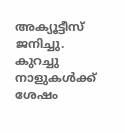അക്യൂട്ടീസ് ജനിച്ചു. കുറച്ചു നാളുകള്‍ക്ക് ശേഷം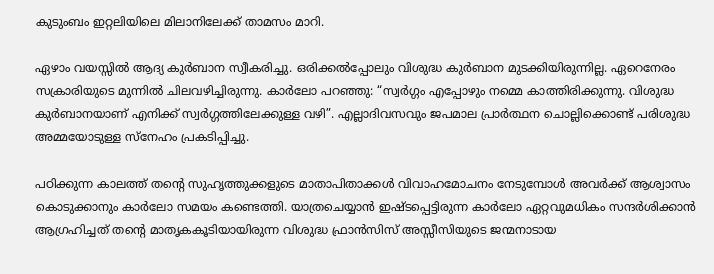കുടുംബം ഇറ്റലിയിലെ മിലാനിലേക്ക് താമസം മാറി.

ഏഴാം വയസ്സില്‍ ആദ്യ കുര്‍ബാന സ്വീകരിച്ചു. ഒരിക്കല്‍പ്പോലും വിശുദ്ധ കുര്‍ബാന മുടക്കിയിരുന്നില്ല. ഏറെനേരം സക്രാരിയുടെ മുന്നില്‍ ചിലവഴിച്ചിരുന്നു. കാര്‍ലോ പറഞ്ഞു: “സ്വര്‍ഗ്ഗം എപ്പോഴും നമ്മെ കാത്തിരിക്കുന്നു. വിശുദ്ധ കുര്‍ബാനയാണ് എനിക്ക് സ്വര്‍ഗ്ഗത്തിലേക്കുള്ള വഴി”. എല്ലാദിവസവും ജപമാല പ്രാർത്ഥന ചൊല്ലിക്കൊണ്ട് പരിശുദ്ധ അമ്മയോടുള്ള സ്നേഹം പ്രകടിപ്പിച്ചു.

പഠിക്കുന്ന കാലത്ത് തന്റെ സുഹൃത്തുക്കളുടെ മാതാപിതാക്കള്‍ വിവാഹമോചനം നേടുമ്പോള്‍ അവര്‍ക്ക് ആശ്വാസം കൊടുക്കാനും കാര്‍ലോ സമയം കണ്ടെത്തി. യാത്രചെയ്യാന്‍ ഇഷ്ടപ്പെട്ടിരുന്ന കാര്‍ലോ ഏറ്റവുമധികം സന്ദര്‍ശിക്കാന്‍ ആഗ്രഹിച്ചത് തന്റെ മാതൃകകൂടിയായിരുന്ന വിശുദ്ധ ഫ്രാന്‍സിസ് അസ്സീസിയുടെ ജന്മനാടായ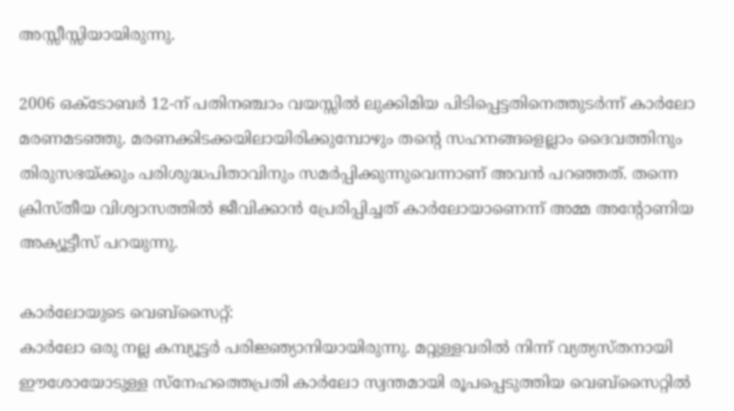അസ്സീസ്സിയായിരുന്നു.

2006 ഒക്ടോബര്‍ 12-ന് പതിനഞ്ചാം വയസ്സില്‍ ലുക്കിമിയ പിടിപ്പെട്ടതിനെത്തുടര്‍ന്ന് കാര്‍ലോ മരണമടഞ്ഞു. മരണക്കിടക്കയിലായിരിക്കുമ്പോഴും തന്റെ സഹനങ്ങളെല്ലാം ദൈവത്തിനും തിരുസഭയ്ക്കും പരിശുദ്ധപിതാവിനും സമര്‍പ്പിക്കുന്നുവെന്നാണ് അവൻ പറഞ്ഞത്. തന്നെ ക്രിസ്തീയ വിശ്വാസത്തില്‍ ജീവിക്കാന്‍ പ്രേരിപ്പിച്ചത് കാര്‍ലോയാണെന്ന് അമ്മ അന്റോണിയ അക്യൂട്ടീസ് പറയുന്നു.

കാർലോയുടെ വെബ്‌സൈറ്റ്:
കാര്‍ലോ ഒരു നല്ല കമ്പ്യൂട്ടര്‍ പരിജ്ഞ്യാനിയായിരുന്നു. മറ്റുള്ളവരിൽ നിന്ന് വ്യത്യസ്തനായി ഈശോയോടുള്ള സ്നേഹത്തെപ്രതി കാര്‍ലോ സ്വന്തമായി രൂപപ്പെടുത്തിയ വെബ്‌സൈറ്റില്‍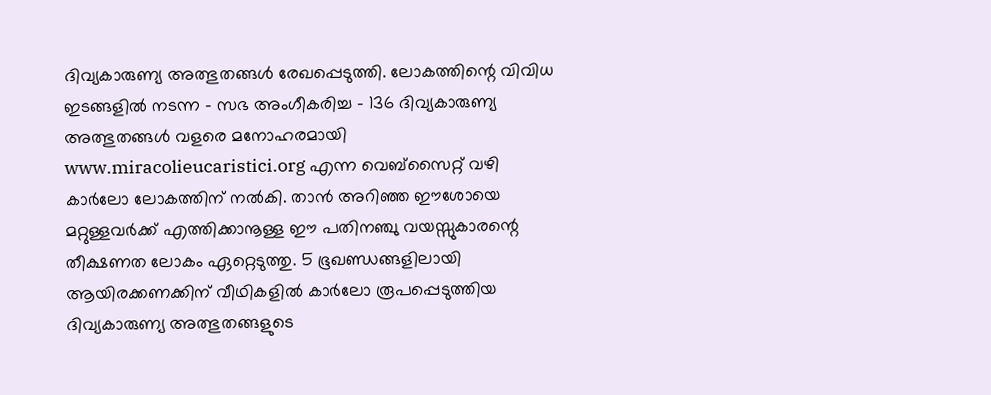ദിവ്യകാരുണ്യ അത്ഭുതങ്ങള്‍ രേഖപ്പെടുത്തി. ലോകത്തിന്റെ വിവിധ ഇടങ്ങളിൽ നടന്ന – സഭ അംഗീകരിച്ച – 136 ദിവ്യകാരുണ്യ അത്ഭുതങ്ങള്‍ വളരെ മനോഹരമായി www.miracolieucaristici.org എന്ന വെബ്സൈറ്റ് വഴി കാർലോ ലോകത്തിന് നൽകി. താന്‍ അറിഞ്ഞ ഈശോയെ മറ്റുള്ളവര്‍ക്ക് എത്തിക്കാനൂള്ള ഈ പതിനഞ്ചു വയസ്സുകാരന്റെ തീക്ഷണത ലോകം ഏറ്റെടുത്തു. 5 ഭൂഖണ്ഡങ്ങളിലായി ആയിരക്കണക്കിന് വീഥികളില്‍ കാര്‍ലോ രൂപപ്പെടുത്തിയ ദിവ്യകാരുണ്യ അത്ഭുതങ്ങളുടെ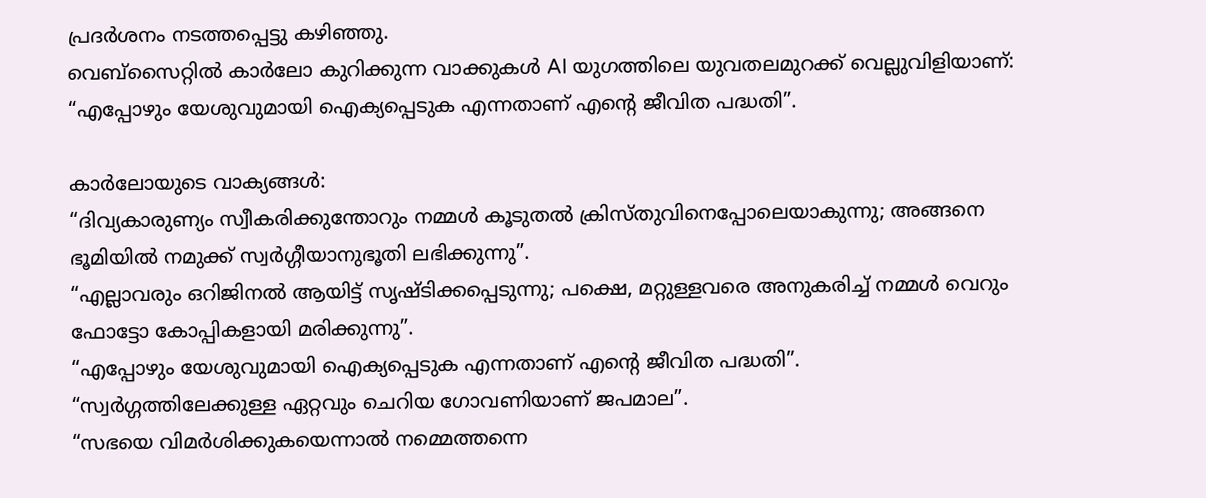പ്രദര്‍ശനം നടത്തപ്പെട്ടു കഴിഞ്ഞു.
വെബ്‌സൈറ്റില്‍ കാർലോ കുറിക്കുന്ന വാക്കുകൾ AI യുഗത്തിലെ യുവതലമുറക്ക് വെല്ലുവിളിയാണ്: “എപ്പോഴും യേശുവുമായി ഐക്യപ്പെടുക എന്നതാണ് എന്റെ ജീവിത പദ്ധതി”.

കാർലോയുടെ വാക്യങ്ങൾ:
“ദിവ്യകാരുണ്യം സ്വീകരിക്കുന്തോറും നമ്മള്‍ കൂടുതല്‍ ക്രിസ്തുവിനെപ്പോലെയാകുന്നു; അങ്ങനെ ഭൂമിയില്‍ നമുക്ക് സ്വര്‍ഗ്ഗീയാനുഭൂതി ലഭിക്കുന്നു”.
“എല്ലാവരും ഒറിജിനല്‍ ആയിട്ട് സൃഷ്ടിക്കപ്പെടുന്നു; പക്ഷെ, മറ്റുള്ളവരെ അനുകരിച്ച് നമ്മള്‍ വെറും ഫോട്ടോ കോപ്പികളായി മരിക്കുന്നു”.
“എപ്പോഴും യേശുവുമായി ഐക്യപ്പെടുക എന്നതാണ് എന്റെ ജീവിത പദ്ധതി”.
“സ്വർഗ്ഗത്തിലേക്കുള്ള ഏറ്റവും ചെറിയ ഗോവണിയാണ് ജപമാല”.
“സഭയെ വിമർശിക്കുകയെന്നാൽ നമ്മെത്തന്നെ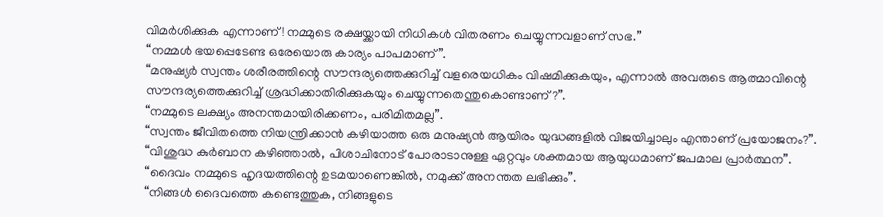വിമർശിക്കുക എന്നാണ്! നമ്മുടെ രക്ഷയ്ക്കായി നിധികൾ വിതരണം ചെയ്യുന്നവളാണ് സഭ.”
“നമ്മൾ ഭയപ്പെടേണ്ട ഒരേയൊരു കാര്യം പാപമാണ്”.
“മനുഷ്യർ സ്വന്തം ശരീരത്തിന്റെ സൗന്ദര്യത്തെക്കുറിച്ച് വളരെയധികം വിഷമിക്കുകയും, എന്നാൽ അവരുടെ ആത്മാവിന്റെ സൗന്ദര്യത്തെക്കുറിച്ച് ശ്രദ്ധിക്കാതിരിക്കുകയും ചെയ്യുന്നതെന്തുകൊണ്ടാണ്?”.
“നമ്മുടെ ലക്ഷ്യം അനന്തമായിരിക്കണം, പരിമിതമല്ല”.
“സ്വന്തം ജീവിതത്തെ നിയന്ത്രിക്കാൻ കഴിയാത്ത ഒരു മനുഷ്യൻ ആയിരം യുദ്ധങ്ങളിൽ വിജയിച്ചാലും എന്താണ് പ്രയോജനം?”.
“വിശുദ്ധ കുർബാന കഴിഞ്ഞാൽ, പിശാചിനോട് പോരാടാനുള്ള ഏറ്റവും ശക്തമായ ആയുധമാണ് ജപമാല പ്രാർത്ഥന”.
“ദൈവം നമ്മുടെ ഹൃദയത്തിന്റെ ഉടമയാണെങ്കിൽ, നമുക്ക് അനന്തത ലഭിക്കും”.
“നിങ്ങൾ ദൈവത്തെ കണ്ടെത്തുക, നിങ്ങളുടെ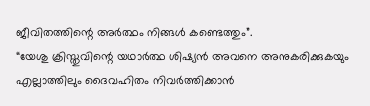ജീവിതത്തിന്റെ അർത്ഥം നിങ്ങൾ കണ്ടെത്തും”.
“യേശു ക്രിസ്തുവിന്റെ യഥാർത്ഥ ശിഷ്യൻ അവനെ അനുകരിക്കുകയും എല്ലാത്തിലും ദൈവഹിതം നിവർത്തിക്കാൻ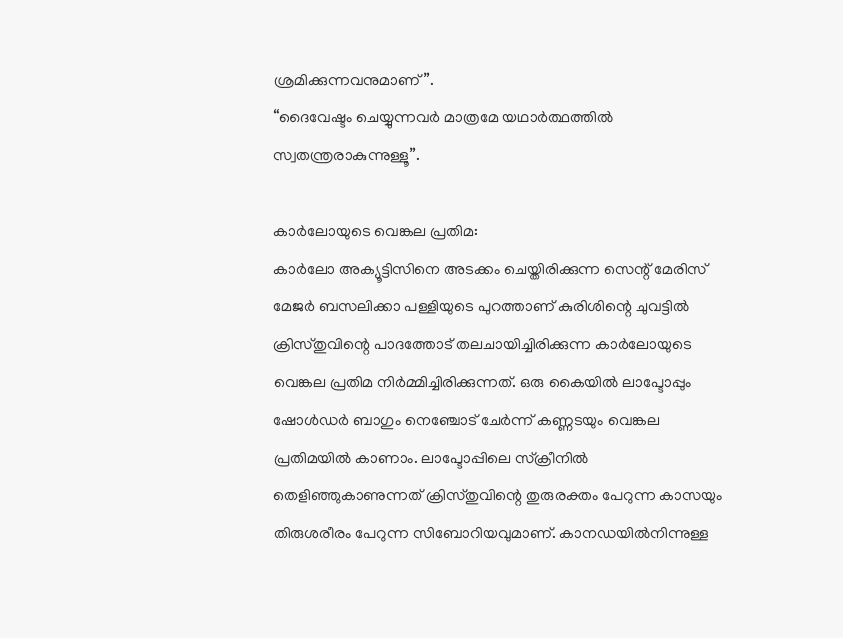ശ്രമിക്കുന്നവനുമാണ്”.
“ദൈവേഷ്ടം ചെയ്യുന്നവർ മാത്രമേ യഥാർത്ഥത്തിൽ സ്വതന്ത്രരാകുന്നുള്ളൂ”.

കാർലോയുടെ വെങ്കല പ്രതിമ:
കാർലോ അക്യൂട്ടിസിനെ അടക്കം ചെയ്തിരിക്കുന്ന സെന്റ്‌ മേരിസ് മേജര്‍ ബസലിക്കാ പള്ളിയുടെ പുറത്താണ് കുരിശിന്റെ ചുവട്ടിൽ ക്രിസ്തുവിന്റെ പാദത്തോട് തലചായിച്ചിരിക്കുന്ന കാർലോയുടെ വെങ്കല പ്രതിമ നിർമ്മിച്ചിരിക്കുന്നത്. ഒരു കൈയില്‍ ലാപ്ടോപ്പും ഷോൾഡർ ബാഗും നെഞ്ചോട് ചേർന്ന് കണ്ണടയും വെങ്കല പ്രതിമയിൽ കാണാം. ലാപ്ടോപ്പിലെ സ്ക്രീനിൽ തെളിഞ്ഞുകാണുന്നത് ക്രിസ്തുവിന്റെ തുരുരക്തം പേറുന്ന കാസയും തിരുശരീരം പേറുന്ന സിബോറിയവുമാണ്. കാനഡയിൽനിന്നുള്ള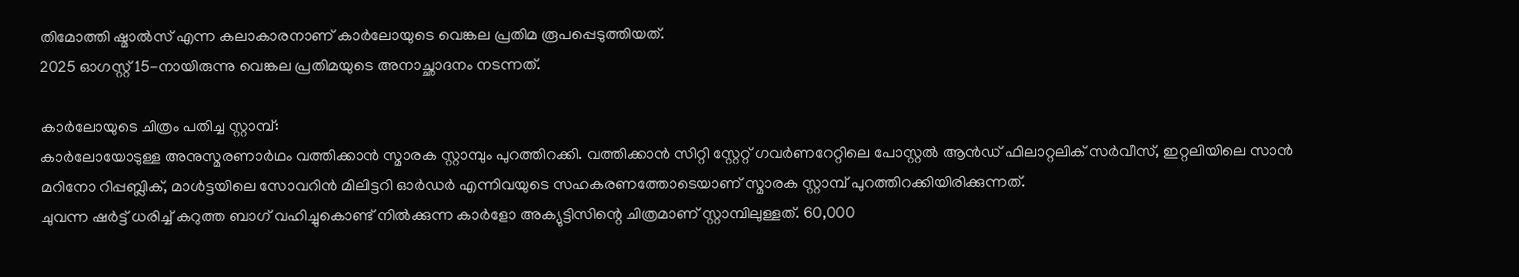തിമോത്തി ഷ്മാൽസ് എന്ന കലാകാരനാണ് കാർലോയുടെ വെങ്കല പ്രതിമ രൂപപ്പെടുത്തിയത്.
2025 ഓഗസ്റ്റ് 15-നായിരുന്നു വെങ്കല പ്രതിമയുടെ അനാച്ഛാദനം നടന്നത്.

കാർലോയുടെ ചിത്രം പതിച്ച സ്റ്റാമ്പ്:
കാർലോയോടുള്ള അനുസ്മരണാര്‍ഥം വത്തിക്കാൻ സ്മാരക സ്റ്റാമ്പും പുറത്തിറക്കി. വത്തിക്കാൻ സിറ്റി സ്റ്റേറ്റ് ഗവർണറേറ്റിലെ പോസ്റ്റൽ ആൻഡ് ഫിലാറ്റലിക് സർവീസ്, ഇറ്റലിയിലെ സാൻ മറിനോ റിപ്പബ്ലിക്, മാൾട്ടയിലെ സോവറിൻ മിലിട്ടറി ഓർഡർ എന്നിവയുടെ സഹകരണത്തോടെയാണ് സ്മാരക സ്റ്റാമ്പ് പുറത്തിറക്കിയിരിക്കുന്നത്.
ചുവന്ന ഷർട്ട് ധരിച്ച് കറുത്ത ബാഗ് വഹിച്ചുകൊണ്ട് നില്‍ക്കുന്ന കാർളോ അക്യുട്ടിസിന്റെ ചിത്രമാണ് സ്റ്റാമ്പിലുള്ളത്. 60,000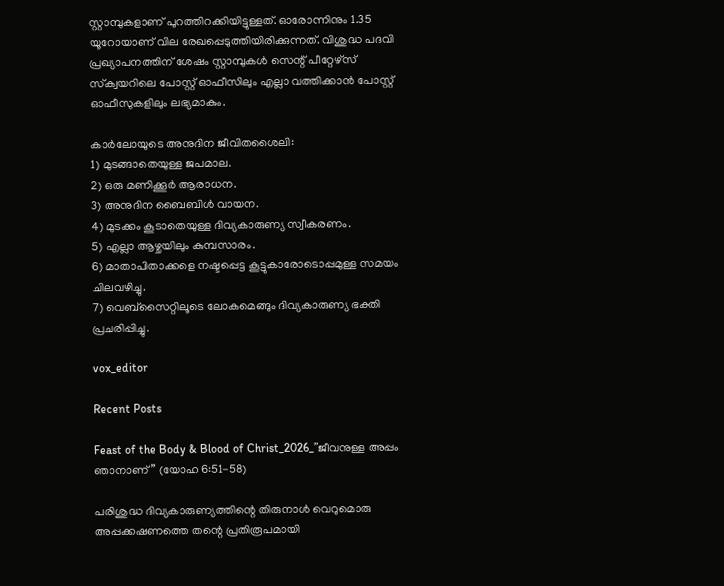സ്റ്റാമ്പുകളാണ് പുറത്തിറക്കിയിട്ടുള്ളത്. ഓരോന്നിനും 1.35 യൂറോയാണ് വില രേഖപ്പെടുത്തിയിരിക്കുന്നത്. വിശുദ്ധ പദവി പ്രഖ്യാപനത്തിന് ശേഷം സ്റ്റാമ്പുകള്‍ സെന്റ് പീറ്റേഴ്‌സ് സ്‌ക്വയറിലെ പോസ്റ്റ് ഓഫീസിലും എല്ലാ വത്തിക്കാൻ പോസ്റ്റ് ഓഫീസുകളിലും ലഭ്യമാകും.

കാര്‍ലോയുടെ അനുദിന ജീവിതശൈലി:
1) മുടങ്ങാതെയുള്ള ജപമാല.
2) ഒരു മണിക്കൂര്‍ ആരാധന.
3) അനുദിന ബൈബിള്‍ വായന.
4) മുടക്കം കൂടാതെയുള്ള ദിവ്യകാരുണ്യ സ്വീകരണം.
5) എല്ലാ ആഴ്ചയിലും കുമ്പസാരം.
6) മാതാപിതാക്കളെ നഷ്ടപ്പെട്ട കൂട്ടുകാരോടൊപ്പമുള്ള സമയം ചിലവഴിച്ചു.
7) വെബ്സൈറ്റിലൂടെ ലോകമെങ്ങും ദിവ്യകാരുണ്യ ഭക്തി പ്രചരിപ്പിച്ചു.

vox_editor

Recent Posts

Feast of the Body & Blood of Christ_2026_”ജീവനുള്ള അപ്പം ഞാനാണ്” (യോഹ 6:51-58)

പരിശുദ്ധ ദിവ്യകാരുണ്യത്തിന്റെ തിരുനാൾ വെറുമൊരു അപ്പക്കഷണത്തെ തന്റെ പ്രതിരൂപമായി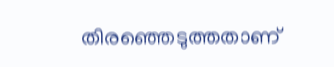തിരഞ്ഞെടുത്തതാണ്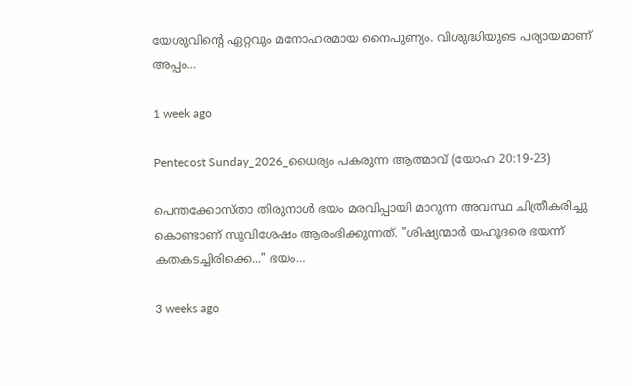യേശുവിന്റെ ഏറ്റവും മനോഹരമായ നൈപുണ്യം. വിശുദ്ധിയുടെ പര്യായമാണ് അപ്പം…

1 week ago

Pentecost Sunday_2026_ധൈര്യം പകരുന്ന ആത്മാവ് (യോഹ 20:19-23)

പെന്തക്കോസ്താ തിരുനാൾ ഭയം മരവിപ്പായി മാറുന്ന അവസ്ഥ ചിത്രീകരിച്ചു കൊണ്ടാണ് സുവിശേഷം ആരംഭിക്കുന്നത്. "ശിഷ്യന്മാർ യഹൂദരെ ഭയന്ന് കതകടച്ചിരിക്കെ..." ഭയം…

3 weeks ago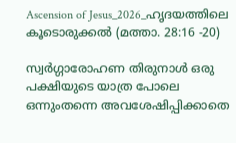Ascension of Jesus_2026_ഹൃദയത്തിലെ കൂടൊരുക്കൽ (മത്താ. 28:16 -20)

സ്വർഗ്ഗാരോഹണ തിരുനാൾ ഒരു പക്ഷിയുടെ യാത്ര പോലെ ഒന്നുംതന്നെ അവശേഷിപ്പിക്കാതെ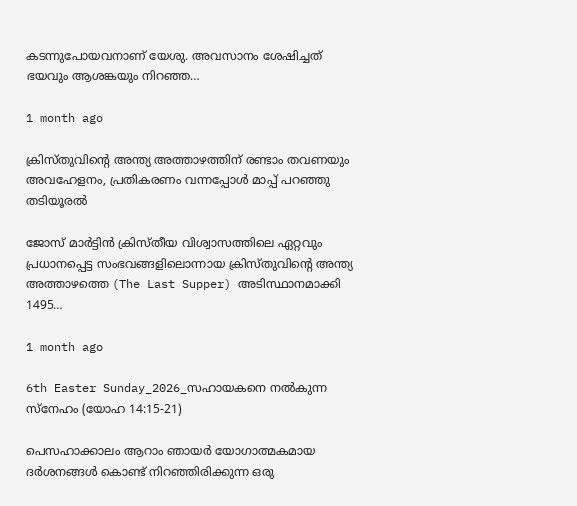കടന്നുപോയവനാണ് യേശു. അവസാനം ശേഷിച്ചത് ഭയവും ആശങ്കയും നിറഞ്ഞ…

1 month ago

ക്രിസ്തുവിന്റെ അന്ത്യ അത്താഴത്തിന് രണ്ടാം തവണയും അവഹേളനം, പ്രതികരണം വന്നപ്പോൾ മാപ്പ് പറഞ്ഞു തടിയൂരൽ

ജോസ് മാർട്ടിൻ ക്രിസ്തീയ വിശ്വാസത്തിലെ ഏറ്റവും പ്രധാനപ്പെട്ട സംഭവങ്ങളിലൊന്നായ ക്രിസ്തുവിന്റെ അന്ത്യ അത്താഴത്തെ (The Last Supper) അടിസ്ഥാനമാക്കി 1495…

1 month ago

6th Easter Sunday_2026_സഹായകനെ നൽകുന്ന സ്നേഹം (യോഹ 14:15-21)

പെസഹാക്കാലം ആറാം ഞായർ യോഗാത്മകമായ ദർശനങ്ങൾ കൊണ്ട് നിറഞ്ഞിരിക്കുന്ന ഒരു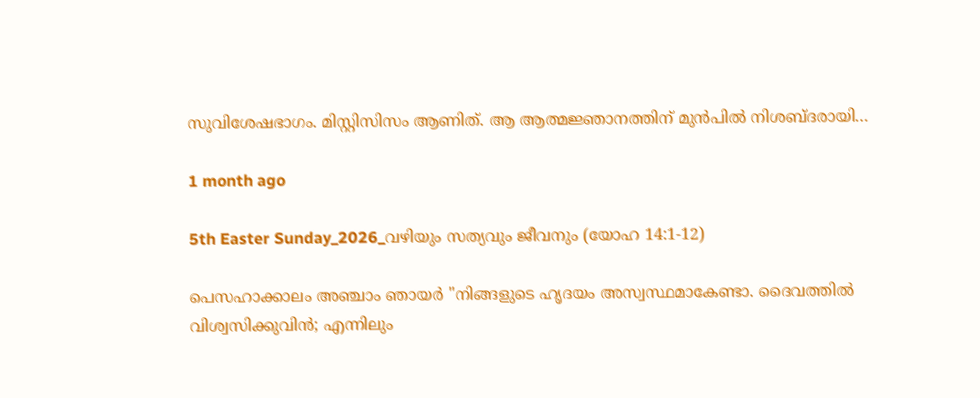സുവിശേഷഭാഗം. മിസ്റ്റിസിസം ആണിത്. ആ ആത്മജ്ഞാനത്തിന് മുൻപിൽ നിശബ്ദരായി…

1 month ago

5th Easter Sunday_2026_വഴിയും സത്യവും ജീവനും (യോഹ 14:1-12)

പെസഹാക്കാലം അഞ്ചാം ഞായർ "നിങ്ങളുടെ ഹൃദയം അസ്വസ്ഥമാകേണ്ടാ. ദൈവത്തിൽ വിശ്വസിക്കുവിൻ; എന്നിലും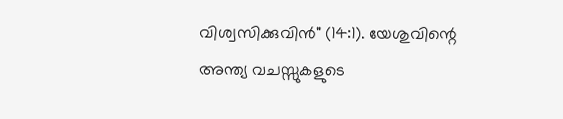വിശ്വസിക്കുവിൻ" (14:1). യേശുവിന്റെ അന്ത്യ വചസ്സുകളുടെ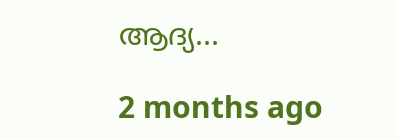ആദ്യ…

2 months ago